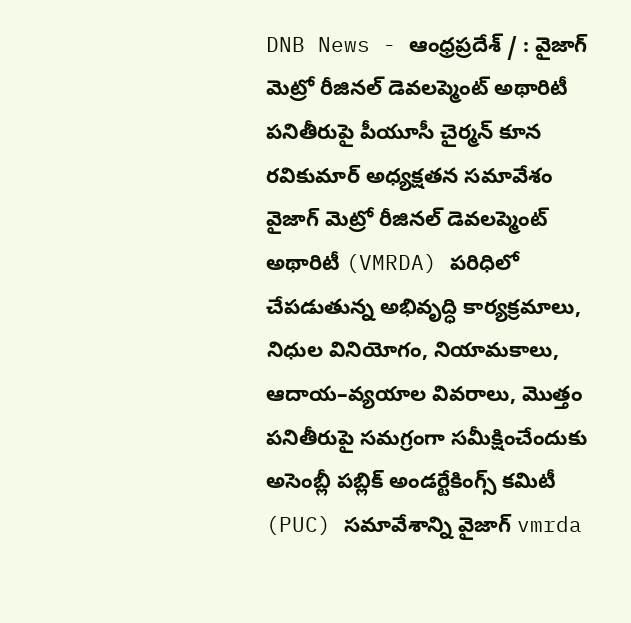DNB News - ఆంధ్రప్రదేశ్ / : వైజాగ్ మెట్రో రీజినల్ డెవలప్మెంట్ అథారిటీ పనితీరుపై పీయూసీ చైర్మన్ కూన రవికుమార్ అధ్యక్షతన సమావేశం వైజాగ్ మెట్రో రీజినల్ డెవలప్మెంట్ అథారిటీ (VMRDA) పరిధిలో చేపడుతున్న అభివృద్ధి కార్యక్రమాలు, నిధుల వినియోగం, నియామకాలు, ఆదాయ–వ్యయాల వివరాలు, మొత్తం పనితీరుపై సమగ్రంగా సమీక్షించేందుకు అసెంబ్లీ పబ్లిక్ అండర్టేకింగ్స్ కమిటీ (PUC) సమావేశాన్ని వైజాగ్ vmrda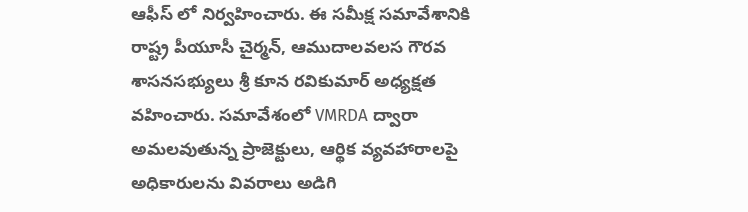ఆఫీస్ లో నిర్వహించారు. ఈ సమీక్ష సమావేశానికి రాష్ట్ర పీయూసీ చైర్మన్, ఆముదాలవలస గౌరవ శాసనసభ్యులు శ్రీ కూన రవికుమార్ అధ్యక్షత వహించారు. సమావేశంలో VMRDA ద్వారా అమలవుతున్న ప్రాజెక్టులు, ఆర్థిక వ్యవహారాలపై అధికారులను వివరాలు అడిగి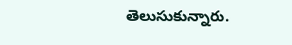తెలుసుకున్నారు.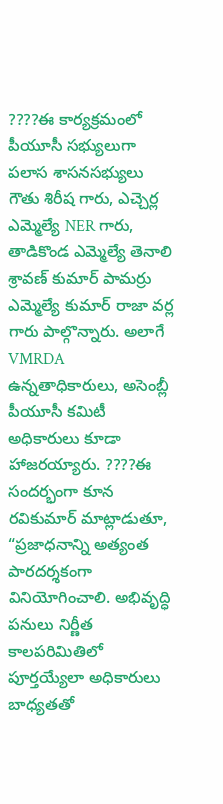????ఈ కార్యక్రమంలో పీయూసీ సభ్యులుగా పలాస శాసనసభ్యులు గౌతు శిరీష గారు, ఎచ్చెర్ల ఎమ్మెల్యే NER గారు, తాడికొండ ఎమ్మెల్యే తెనాలి శ్రావణ్ కుమార్ పామర్రు ఎమ్మెల్యే కుమార్ రాజా వర్ల గారు పాల్గొన్నారు. అలాగే VMRDA ఉన్నతాధికారులు, అసెంబ్లీ పీయూసీ కమిటీ అధికారులు కూడా హాజరయ్యారు. ????ఈ సందర్భంగా కూన రవికుమార్ మాట్లాడుతూ, “ప్రజాధనాన్ని అత్యంత పారదర్శకంగా వినియోగించాలి. అభివృద్ధి పనులు నిర్ణీత కాలపరిమితిలో పూర్తయ్యేలా అధికారులు బాధ్యతతో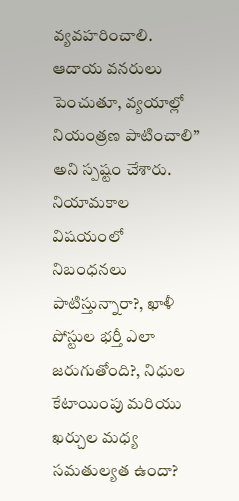వ్యవహరించాలి. ఆదాయ వనరులు పెంచుతూ, వ్యయాల్లో నియంత్రణ పాటించాలి” అని స్పష్టం చేశారు. నియామకాల విషయంలో నిబంధనలు పాటిస్తున్నారా?, ఖాళీ పోస్టుల భర్తీ ఎలా జరుగుతోంది?, నిధుల కేటాయింపు మరియు ఖర్చుల మధ్య సమతుల్యత ఉందా?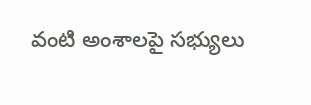వంటి అంశాలపై సభ్యులు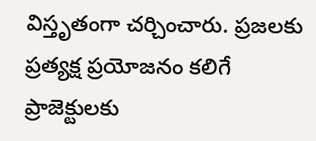విస్తృతంగా చర్చించారు. ప్రజలకు ప్రత్యక్ష ప్రయోజనం కలిగే ప్రాజెక్టులకు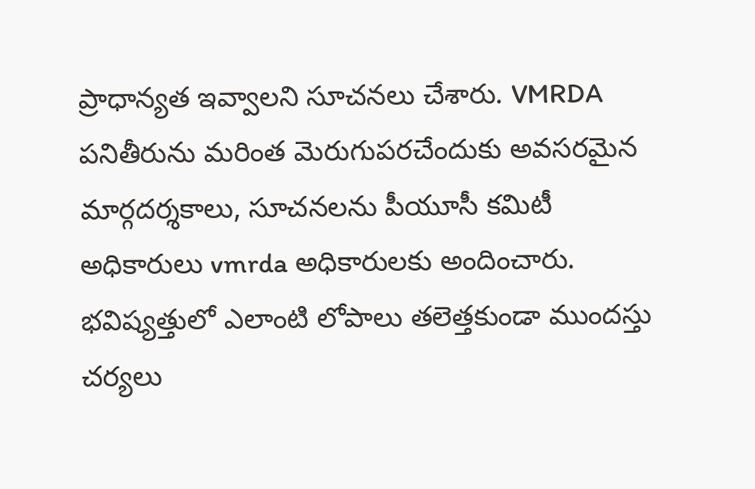ప్రాధాన్యత ఇవ్వాలని సూచనలు చేశారు. VMRDA పనితీరును మరింత మెరుగుపరచేందుకు అవసరమైన మార్గదర్శకాలు, సూచనలను పీయూసీ కమిటీ అధికారులు vmrda అధికారులకు అందించారు. భవిష్యత్తులో ఎలాంటి లోపాలు తలెత్తకుండా ముందస్తు చర్యలు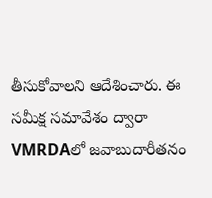తీసుకోవాలని ఆదేశించారు. ఈ సమీక్ష సమావేశం ద్వారా VMRDAలో జవాబుదారీతనం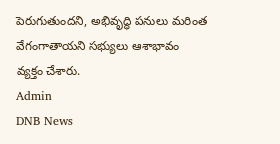పెరుగుతుందని, అభివృద్ధి పనులు మరింత వేగంగాతాయని సభ్యులు ఆశాభావం వ్యక్తం చేశారు.
Admin
DNB News